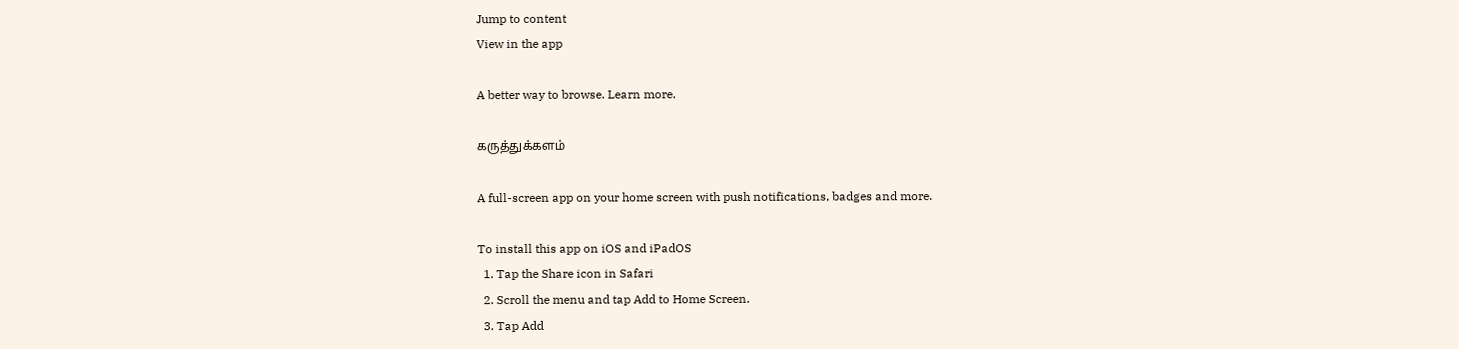Jump to content
View in the app

A better way to browse. Learn more.

கருத்துக்களம்

A full-screen app on your home screen with push notifications, badges and more.

To install this app on iOS and iPadOS
  1. Tap the Share icon in Safari
  2. Scroll the menu and tap Add to Home Screen.
  3. Tap Add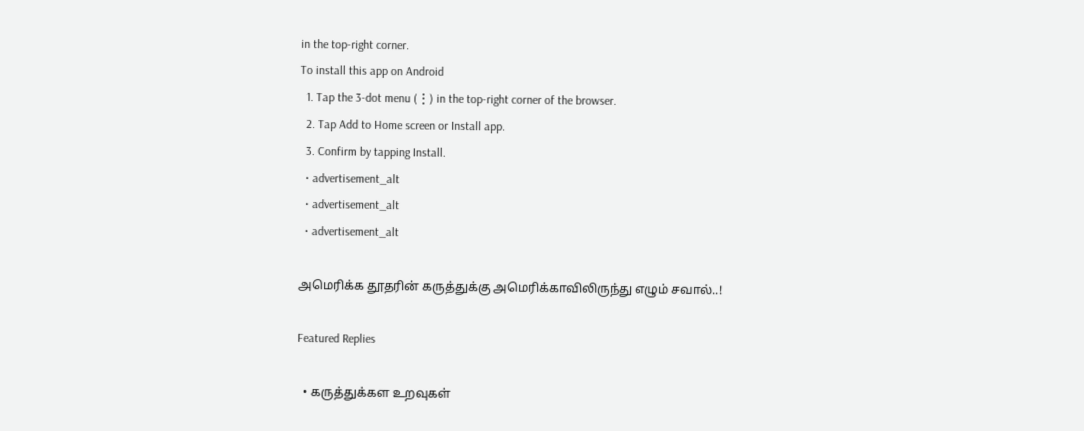in the top-right corner.
To install this app on Android
  1. Tap the 3-dot menu (⋮) in the top-right corner of the browser.
  2. Tap Add to Home screen or Install app.
  3. Confirm by tapping Install.
  • advertisement_alt
  • advertisement_alt
  • advertisement_alt

அமெரிக்க தூதரின் கருத்துக்கு அமெரிக்காவிலிருந்து எழும் சவால்..!

Featured Replies

  • கருத்துக்கள உறவுகள்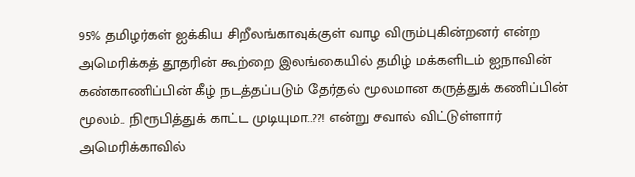95% தமிழர்கள் ஐக்கிய சிறீலங்காவுக்குள் வாழ விரும்புகின்றனர் என்ற அமெரிக்கத் தூதரின் கூற்றை இலங்கையில் தமிழ் மக்களிடம் ஐநாவின் கண்காணிப்பின் கீழ் நடத்தப்படும் தேர்தல் மூலமான கருத்துக் கணிப்பின் மூலம்.. நிரூபித்துக் காட்ட முடியுமா..??! என்று சவால் விட்டுள்ளார் அமெரிக்காவில்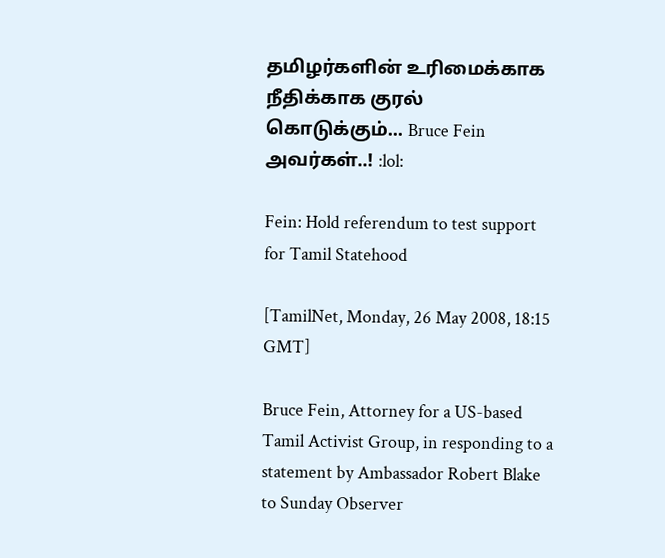தமிழர்களின் உரிமைக்காக நீதிக்காக குரல் கொடுக்கும்... Bruce Fein அவர்கள்..! :lol:

Fein: Hold referendum to test support for Tamil Statehood

[TamilNet, Monday, 26 May 2008, 18:15 GMT]

Bruce Fein, Attorney for a US-based Tamil Activist Group, in responding to a statement by Ambassador Robert Blake to Sunday Observer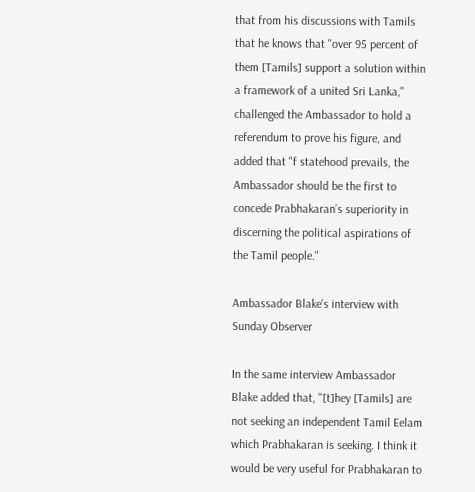that from his discussions with Tamils that he knows that "over 95 percent of them [Tamils] support a solution within a framework of a united Sri Lanka," challenged the Ambassador to hold a referendum to prove his figure, and added that "f statehood prevails, the Ambassador should be the first to concede Prabhakaran’s superiority in discerning the political aspirations of the Tamil people."

Ambassador Blake's interview with Sunday Observer

In the same interview Ambassador Blake added that, "[t]hey [Tamils] are not seeking an independent Tamil Eelam which Prabhakaran is seeking. I think it would be very useful for Prabhakaran to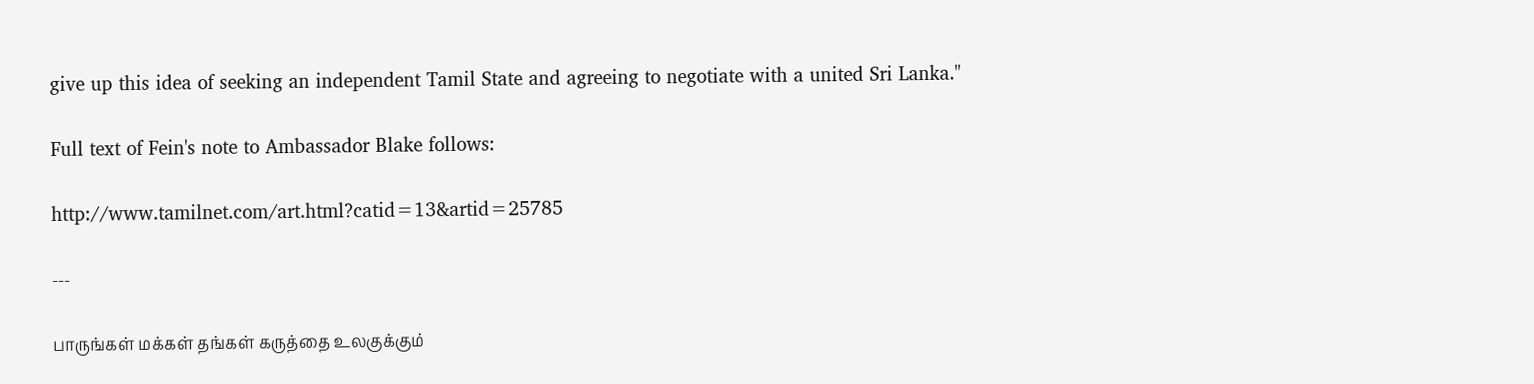give up this idea of seeking an independent Tamil State and agreeing to negotiate with a united Sri Lanka."

Full text of Fein's note to Ambassador Blake follows:

http://www.tamilnet.com/art.html?catid=13&artid=25785

---

பாருங்கள் மக்கள் தங்கள் கருத்தை உலகுக்கும்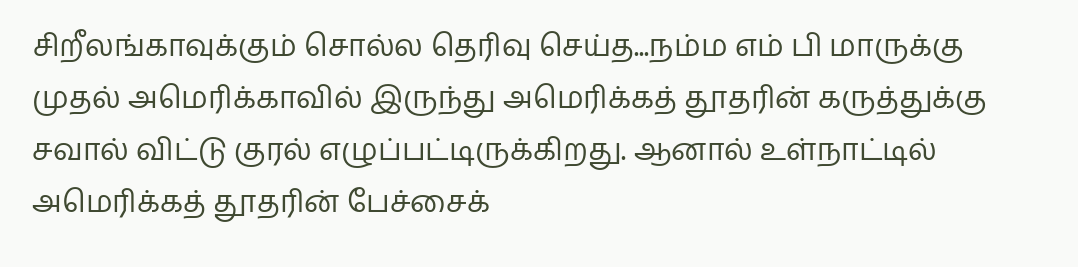சிறீலங்காவுக்கும் சொல்ல தெரிவு செய்த...நம்ம எம் பி மாருக்கு முதல் அமெரிக்காவில் இருந்து அமெரிக்கத் தூதரின் கருத்துக்கு சவால் விட்டு குரல் எழுப்பட்டிருக்கிறது. ஆனால் உள்நாட்டில் அமெரிக்கத் தூதரின் பேச்சைக்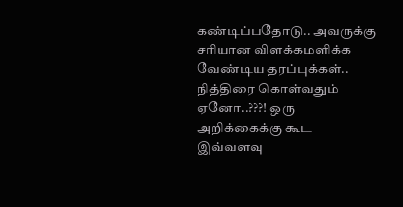கண்டிப்பதோடு.. அவருக்கு சரியான விளக்கமளிக்க வேண்டிய தரப்புக்கள்.. நித்திரை கொள்வதும் ஏனோ..???! ஒரு அறிக்கைக்கு கூட இவ்வளவு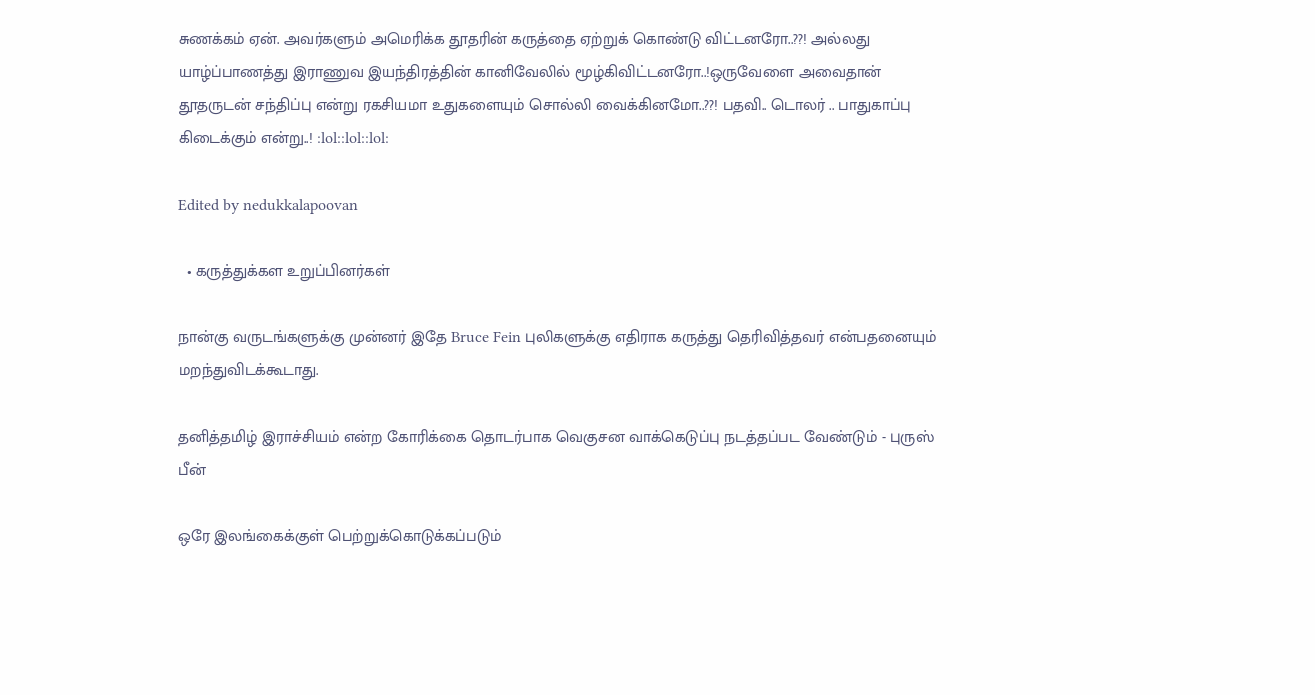சுணக்கம் ஏன். அவர்களும் அமெரிக்க தூதரின் கருத்தை ஏற்றுக் கொண்டு விட்டனரோ..??! அல்லது யாழ்ப்பாணத்து இராணுவ இயந்திரத்தின் கானிவேலில் மூழ்கிவிட்டனரோ..!ஒருவேளை அவைதான் தூதருடன் சந்திப்பு என்று ரகசியமா உதுகளையும் சொல்லி வைக்கினமோ..??! பதவி.. டொலர் .. பாதுகாப்பு கிடைக்கும் என்று..! :lol::lol::lol:

Edited by nedukkalapoovan

  • கருத்துக்கள உறுப்பினர்கள்

நான்கு வருடங்களுக்கு முன்னர் இதே Bruce Fein புலிகளுக்கு எதிராக கருத்து தெரிவித்தவர் என்பதனையும் மறந்துவிடக்கூடாது.

தனித்தமிழ் இராச்சியம் என்ற கோரிக்கை தொடர்பாக வெகுசன வாக்கெடுப்பு நடத்தப்பட வேண்டும் - புருஸ் பீன்

ஒரே இலங்கைக்குள் பெற்றுக்கொடுக்கப்படும்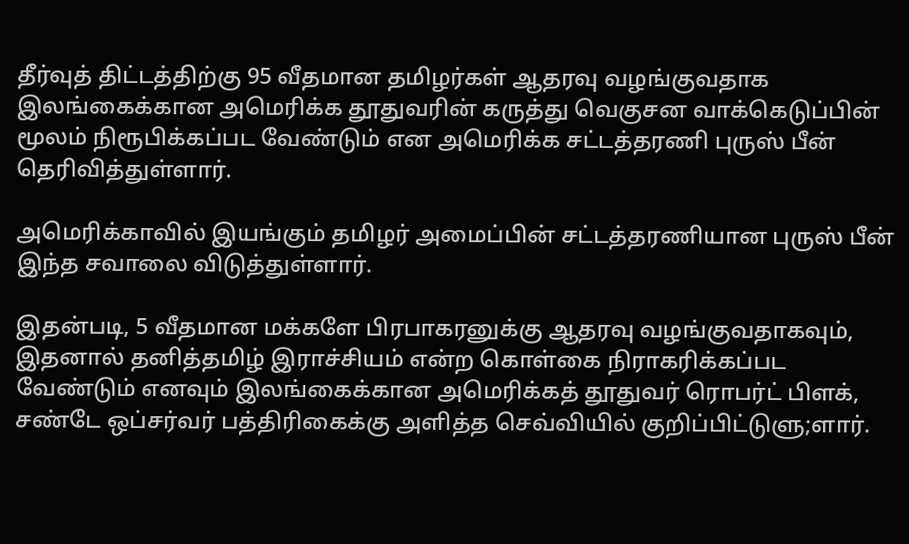தீர்வுத் திட்டத்திற்கு 95 வீதமான தமிழர்கள் ஆதரவு வழங்குவதாக இலங்கைக்கான அமெரிக்க தூதுவரின் கருத்து வெகுசன வாக்கெடுப்பின் மூலம் நிரூபிக்கப்பட வேண்டும் என அமெரிக்க சட்டத்தரணி புருஸ் பீன் தெரிவித்துள்ளார்.

அமெரிக்காவில் இயங்கும் தமிழர் அமைப்பின் சட்டத்தரணியான புருஸ் பீன் இந்த சவாலை விடுத்துள்ளார்.

இதன்படி, 5 வீதமான மக்களே பிரபாகரனுக்கு ஆதரவு வழங்குவதாகவும், இதனால் தனித்தமிழ் இராச்சியம் என்ற கொள்கை நிராகரிக்கப்பட வேண்டும் எனவும் இலங்கைக்கான அமெரிக்கத் தூதுவர் ரொபர்ட் பிளக், சண்டே ஒப்சர்வர் பத்திரிகைக்கு அளித்த செவ்வியில் குறிப்பிட்டுளு;ளார்.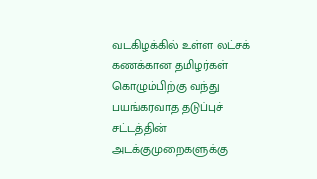வடகிழக்கில் உள்ள லட்சக் கணக்கான தமிழர்கள் கொழும்பிற்கு வந்து பயங்கரவாத தடுப்புச் சட்டத்தின் அடக்குமுறைகளுக்கு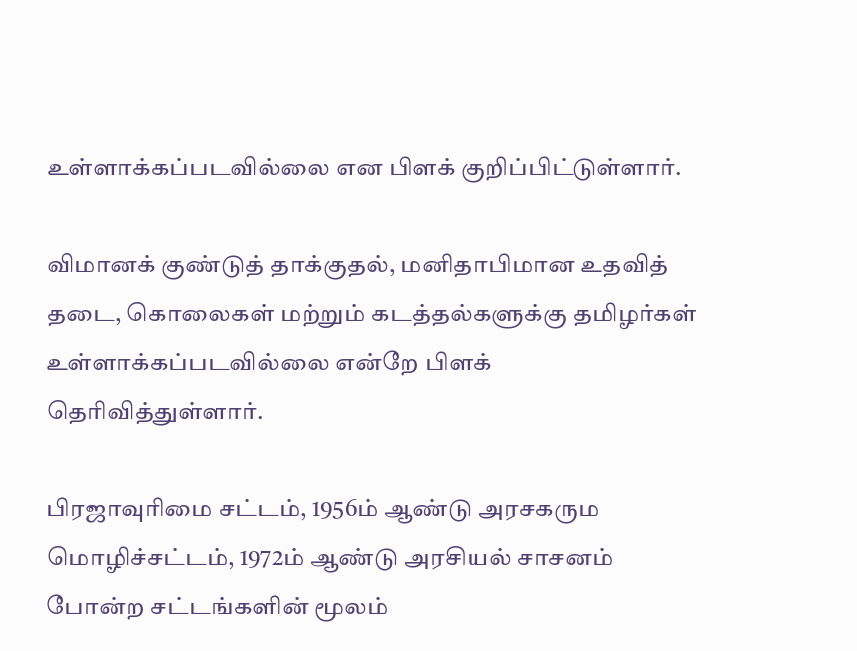உள்ளாக்கப்படவில்லை என பிளக் குறிப்பிட்டுள்ளார்.

விமானக் குண்டுத் தாக்குதல், மனிதாபிமான உதவித் தடை, கொலைகள் மற்றும் கடத்தல்களுக்கு தமிழர்கள் உள்ளாக்கப்படவில்லை என்றே பிளக் தெரிவித்துள்ளார்.

பிரஜாவுரிமை சட்டம், 1956ம் ஆண்டு அரசகரும மொழிச்சட்டம், 1972ம் ஆண்டு அரசியல் சாசனம் போன்ற சட்டங்களின் மூலம்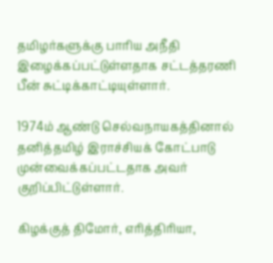தமிழர்களுக்கு பாரிய அநீதி இழைக்கப்பட்டுள்ளதாக சட்டத்தரணி பீன் சுட்டிக்காட்டியுள்ளார்.

1974ம் ஆண்டு செல்வநாயகத்தினால் தனித்தமிழ் இராச்சியக் கோட்பாடு முன்வைக்கப்பட்டதாக அவர் குறிப்பிட்டுள்ளார்.

கிழக்குத் திமோர், எரித்திரியா,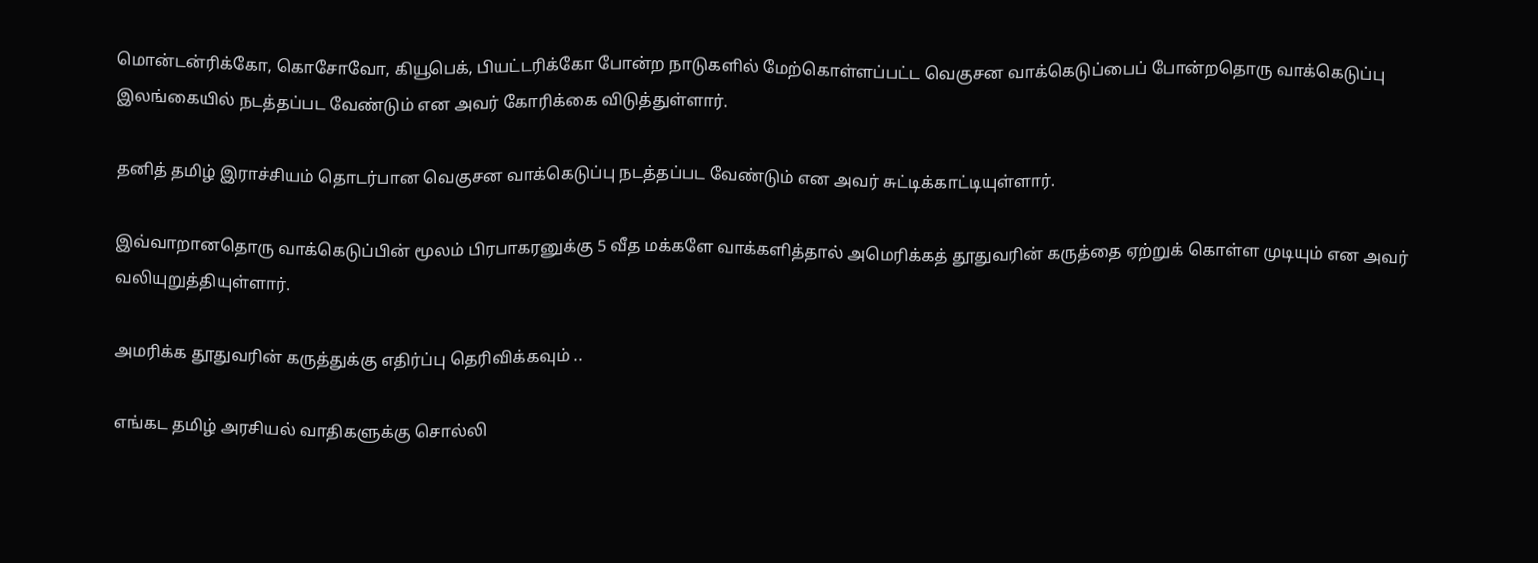மொன்டன்ரிக்கோ, கொசோவோ, கியூபெக், பியட்டரிக்கோ போன்ற நாடுகளில் மேற்கொள்ளப்பட்ட வெகுசன வாக்கெடுப்பைப் போன்றதொரு வாக்கெடுப்பு இலங்கையில் நடத்தப்பட வேண்டும் என அவர் கோரிக்கை விடுத்துள்ளார்.

தனித் தமிழ் இராச்சியம் தொடர்பான வெகுசன வாக்கெடுப்பு நடத்தப்பட வேண்டும் என அவர் சுட்டிக்காட்டியுள்ளார்.

இவ்வாறானதொரு வாக்கெடுப்பின் மூலம் பிரபாகரனுக்கு 5 வீத மக்களே வாக்களித்தால் அமெரிக்கத் தூதுவரின் கருத்தை ஏற்றுக் கொள்ள முடியும் என அவர் வலியுறுத்தியுள்ளார்.

அமரிக்க தூதுவரின் கருத்துக்கு எதிர்ப்பு தெரிவிக்கவும் ..

எங்கட தமிழ் அரசியல் வாதிகளுக்கு சொல்லி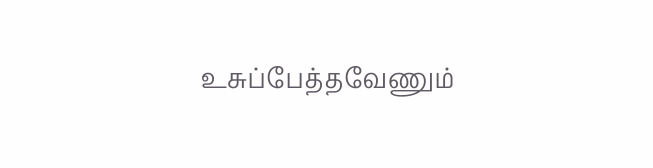உசுப்பேத்தவேணும்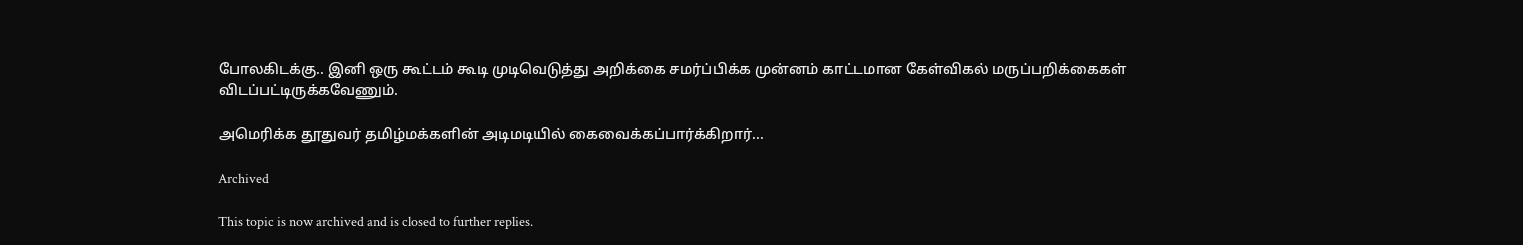போலகிடக்கு.. இனி ஒரு கூட்டம் கூடி முடிவெடுத்து அறிக்கை சமர்ப்பிக்க முன்னம் காட்டமான கேள்விகல் மருப்பறிக்கைகள் விடப்பட்டிருக்கவேணும்.

அமெரிக்க தூதுவர் தமிழ்மக்களின் அடிமடியில் கைவைக்கப்பார்க்கிறார்...

Archived

This topic is now archived and is closed to further replies.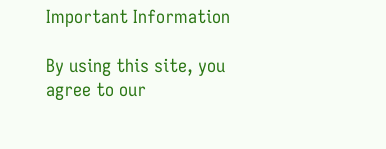Important Information

By using this site, you agree to our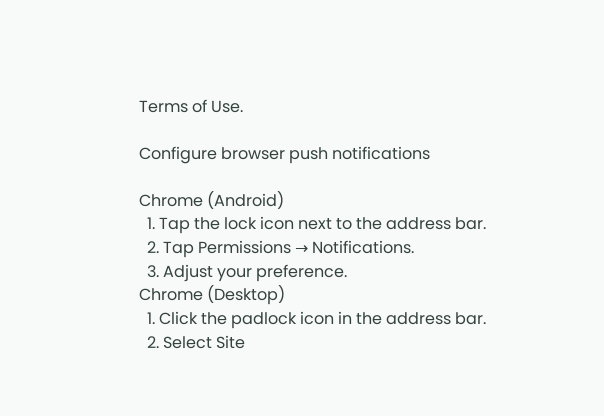Terms of Use.

Configure browser push notifications

Chrome (Android)
  1. Tap the lock icon next to the address bar.
  2. Tap Permissions → Notifications.
  3. Adjust your preference.
Chrome (Desktop)
  1. Click the padlock icon in the address bar.
  2. Select Site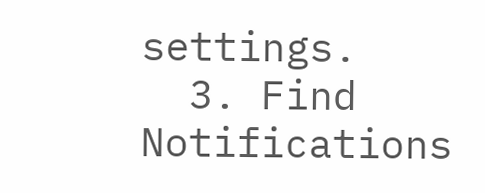settings.
  3. Find Notifications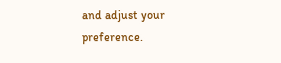and adjust your preference.